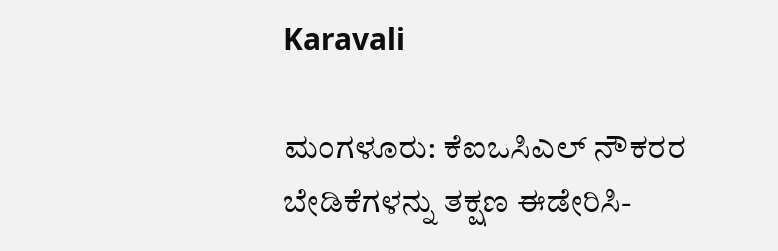Karavali

ಮಂಗಳೂರು: ಕೆಐಒಸಿಎಲ್ ನೌಕರರ ಬೇಡಿಕೆಗಳನ್ನು ತಕ್ಷಣ ಈಡೇರಿಸಿ-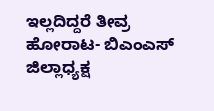ಇಲ್ಲದಿದ್ದರೆ ತೀವ್ರ ಹೋರಾಟ- ಬಿಎಂಎಸ್ ಜಿಲ್ಲಾಧ್ಯಕ್ಷ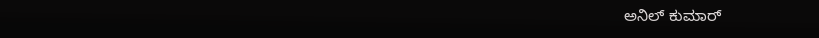ಅನಿಲ್ ಕುಮಾರ್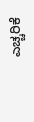ಎಚ್ಚರಿಕೆ